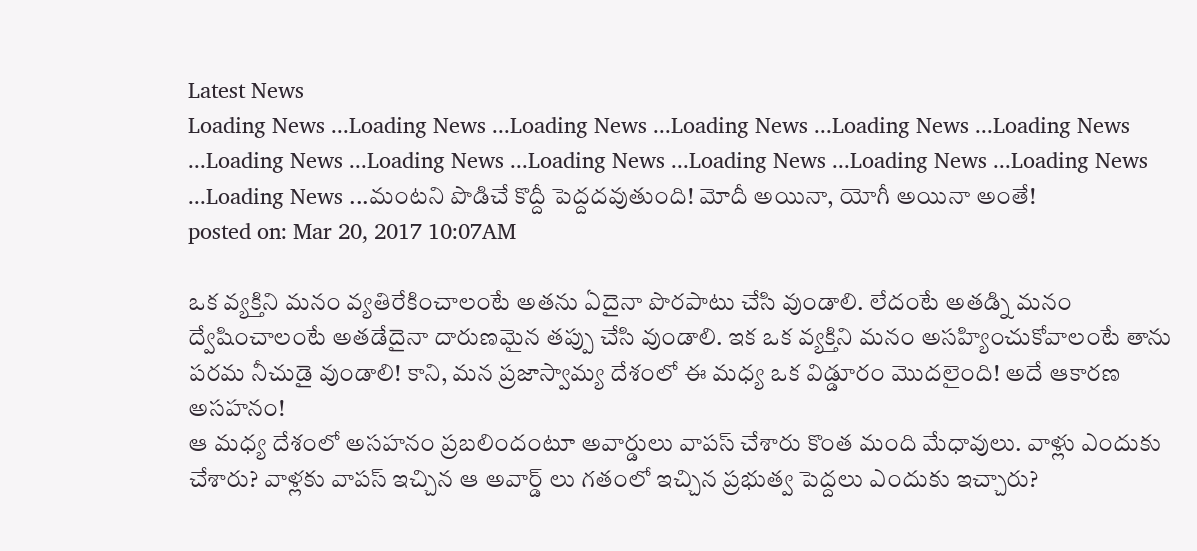Latest News
Loading News ...Loading News ...Loading News ...Loading News ...Loading News ...Loading News ...Loading News ...Loading News ...Loading News ...Loading News ...Loading News ...Loading News ...Loading News ...మంటని పొడిచే కొద్దీ పెద్దదవుతుంది! మోదీ అయినా, యోగీ అయినా అంతే!
posted on: Mar 20, 2017 10:07AM

ఒక వ్యక్తిని మనం వ్యతిరేకించాలంటే అతను ఏదైనా పొరపాటు చేసి వుండాలి. లేదంటే అతడ్ని మనం ద్వేషించాలంటే అతడేదైనా దారుణమైన తప్పు చేసి వుండాలి. ఇక ఒక వ్యక్తిని మనం అసహ్యించుకోవాలంటే తాను పరమ నీచుడై వుండాలి! కాని, మన ప్రజాస్వామ్య దేశంలో ఈ మధ్య ఒక విడ్డూరం మొదలైంది! అదే ఆకారణ అసహనం!
ఆ మధ్య దేశంలో అసహనం ప్రబలిందంటూ అవార్డులు వాపస్ చేశారు కొంత మంది మేధావులు. వాళ్లు ఎందుకు చేశారు? వాళ్లకు వాపస్ ఇచ్చిన ఆ అవార్డ్ లు గతంలో ఇచ్చిన ప్రభుత్వ పెద్దలు ఎందుకు ఇచ్చారు?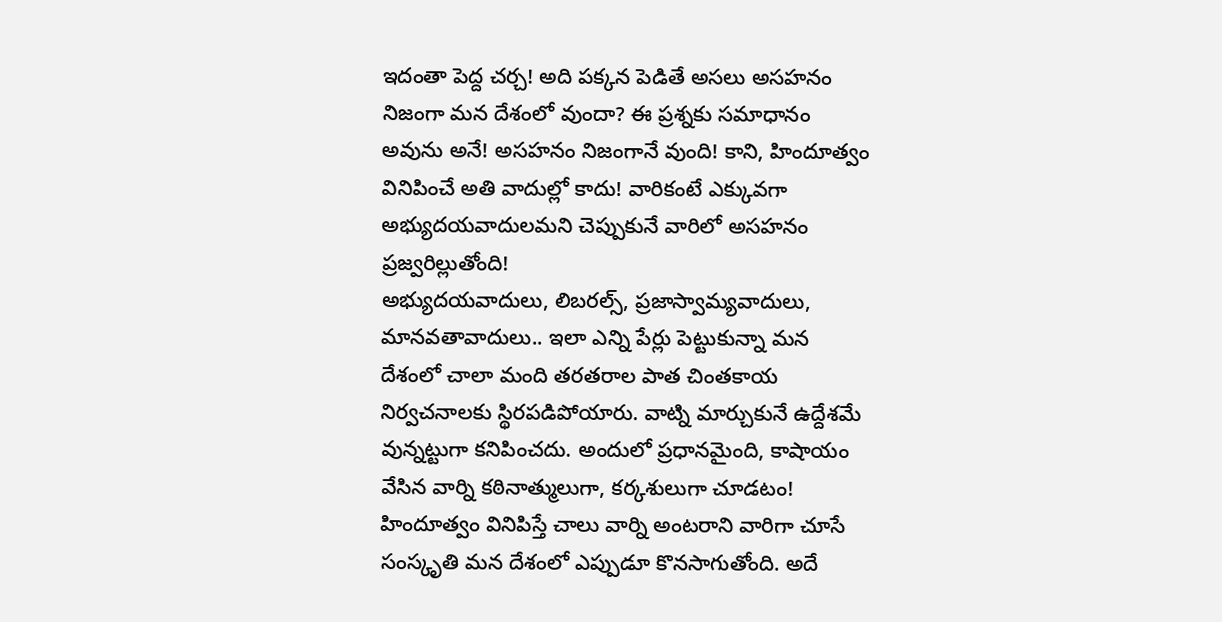ఇదంతా పెద్ద చర్చ! అది పక్కన పెడితే అసలు అసహనం నిజంగా మన దేశంలో వుందా? ఈ ప్రశ్నకు సమాధానం అవును అనే! అసహనం నిజంగానే వుంది! కాని, హిందూత్వం వినిపించే అతి వాదుల్లో కాదు! వారికంటే ఎక్కువగా అభ్యుదయవాదులమని చెప్పుకునే వారిలో అసహనం ప్రజ్వరిల్లుతోంది!
అభ్యుదయవాదులు, లిబరల్స్, ప్రజాస్వామ్యవాదులు, మానవతావాదులు.. ఇలా ఎన్ని పేర్లు పెట్టుకున్నా మన దేశంలో చాలా మంది తరతరాల పాత చింతకాయ నిర్వచనాలకు స్థిరపడిపోయారు. వాట్ని మార్చుకునే ఉద్దేశమే వున్నట్టుగా కనిపించదు. అందులో ప్రధానమైంది, కాషాయం వేసిన వార్ని కఠినాత్ములుగా, కర్కశులుగా చూడటం! హిందూత్వం వినిపిస్తే చాలు వార్ని అంటరాని వారిగా చూసే సంస్కృతి మన దేశంలో ఎప్పుడూ కొనసాగుతోంది. అదే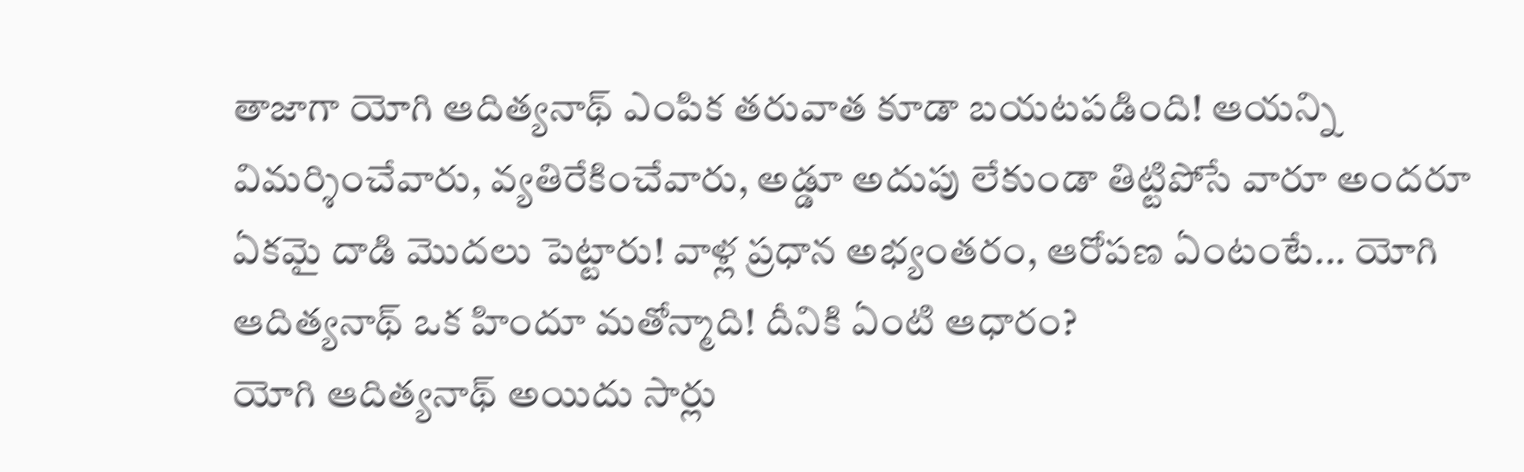తాజాగా యోగి ఆదిత్యనాథ్ ఎంపిక తరువాత కూడా బయటపడింది! ఆయన్ని విమర్శించేవారు, వ్యతిరేకించేవారు, అడ్డూ అదుపు లేకుండా తిట్టిపోసే వారూ అందరూ ఏకమై దాడి మొదలు పెట్టారు! వాళ్ల ప్రధాన అభ్యంతరం, ఆరోపణ ఏంటంటే... యోగి ఆదిత్యనాథ్ ఒక హిందూ మతోన్మాది! దీనికి ఏంటి ఆధారం?
యోగి ఆదిత్యనాథ్ అయిదు సార్లు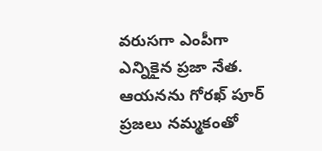వరుసగా ఎంపీగా ఎన్నికైన ప్రజా నేత. ఆయనను గోరఖ్ పూర్ ప్రజలు నమ్మకంతో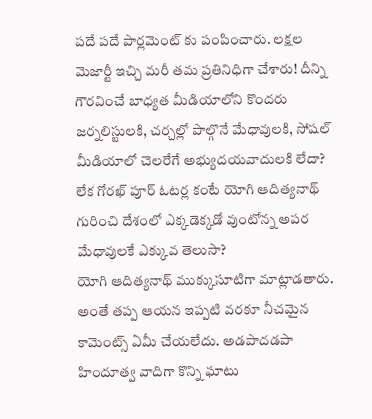పదే పదే పార్లమెంట్ కు పంపించారు. లక్షల మెజార్టీ ఇచ్చి మరీ తమ ప్రతినిధిగా చేశారు! దీన్ని గౌరవించే బాధ్యత మీడియాలోని కొందరు జర్నలిస్టులకి, చర్చల్లో పాల్గొనే మేధావులకి, సోషల్ మీడియాలో చెలరేగే అభ్యుదయవాదులకి లేదా? లేక గోరఖ్ పూర్ ఓటర్ల కంటే యోగి ఆదిత్యనాథ్ గురించి దేశంలో ఎక్కడెక్కడో వుంటోన్న అపర మేధావులకే ఎక్కువ తెలుసా?
యోగి ఆదిత్యనాథ్ ముక్కుసూటిగా మాట్లాడతారు. అంతే తప్ప ఆయన ఇప్పటి వరకూ నీచమైన కామెంట్స్ ఏమీ చేయలేదు. అడపాదడపా హిందూత్వ వాదిగా కొన్ని ఘాటు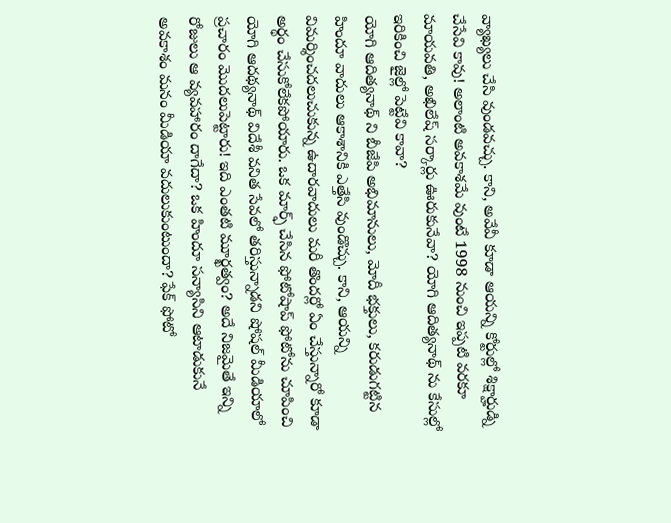వ్యాఖ్యలు చేసి వుండవచ్చు. కాని, అవేవీ కూడా ఆయన్ని కోర్టుల్లో శిక్షార్హుడ్ని చేసేవి కావు! అలాంటి అవకాశమే వుంటే 1998 నుంచి ఇప్పటి వరకూ మాయవతి, అఖిలేష్ సర్కార్లు ఊరుకునేవా? యోగి ఆదిత్యనాథ్ ను కేసుల్లో ఇరికించి జైల్లో పెట్టేవి కావా?
యోగి ఆదిత్యనాథ్ ని బీజేపి అభిమానులు, మోదీ భక్తులు, కరుడుగట్టిన హిందూ వాదులు ఆకాశానికి ఎత్తేసి వుండొచ్చు. కాని, ఆయన్ని విమర్శించదలుచుకున్న ఉదారవాదులు మరీ తొందర్లో ఏం చేస్తున్నారో కూడా అర్థం చేసుకోలేకపోయారు. ఒక మార్ఫ్ చేసిన ఫోటోషాప్ ఫోటోను చూపించి యోగి ఆదథ్యనాథ్ విదేశీ వనిత సేవలో తరిస్తున్నాడని షోషల్ మీడియాలో ప్రచారం మొదలుపెట్టారు! ఇది ఎంతటి మూర్ఖత్వం? అదే నిజమైతే ఇన్ని రోజులు ఆ వ్యవహారం దాగేదా? ఒక హిందూ సన్యాసిని ఆటాడుకునే అవకాశం మనం మీడియా వదులుకుంటుందా? ఫేక్ ఫోటో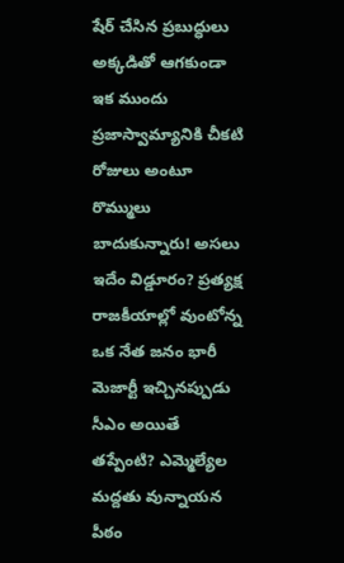షేర్ చేసిన ప్రబుద్ధులు అక్కడితో ఆగకుండా ఇక ముందు ప్రజాస్వామ్యానికి చీకటి రోజులు అంటూ రొమ్ములు బాదుకున్నారు! అసలు ఇదేం విడ్డూరం? ప్రత్యక్ష రాజకీయాల్లో వుంటోన్న ఒక నేత జనం భారీ మెజార్టీ ఇచ్చినప్పుడు సీఎం అయితే తప్పేంటి? ఎమ్మెల్యేల మద్దతు వున్నాయన పీఠం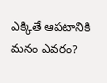ఎక్కితే ఆపటానికి మనం ఎవరం?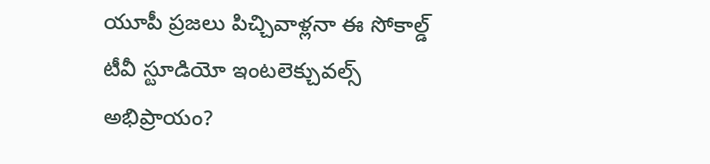యూపీ ప్రజలు పిచ్చివాళ్లనా ఈ సోకాల్డ్ టీవీ స్టూడియో ఇంటలెక్చువల్స్ అభిప్రాయం?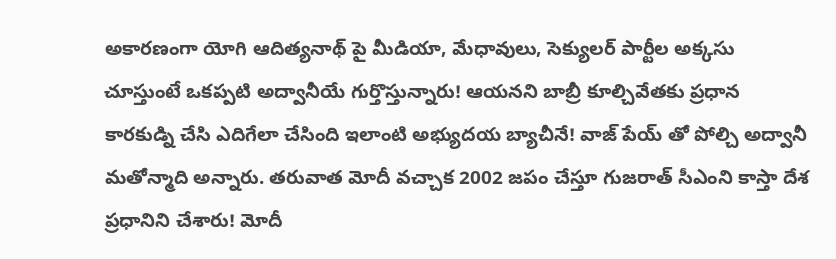అకారణంగా యోగి ఆదిత్యనాథ్ పై మీడియా, మేధావులు, సెక్యులర్ పార్టీల అక్కసు చూస్తుంటే ఒకప్పటి అద్వానీయే గుర్తొస్తున్నారు! ఆయనని బాబ్రీ కూల్చివేతకు ప్రధాన కారకుడ్ని చేసి ఎదిగేలా చేసింది ఇలాంటి అభ్యుదయ బ్యాచీనే! వాజ్ పేయ్ తో పోల్చి అద్వానీ మతోన్మాది అన్నారు. తరువాత మోదీ వచ్చాక 2002 జపం చేస్తూ గుజరాత్ సీఎంని కాస్తా దేశ ప్రధానిని చేశారు! మోదీ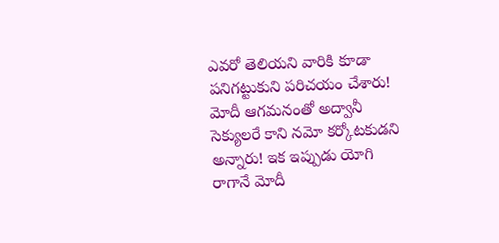ఎవరో తెలియని వారికి కూడా పనిగట్టుకుని పరిచయం చేశారు! మోదీ ఆగమనంతో అద్వానీ సెక్యులరే కాని నమో కర్కోటకుడని అన్నారు! ఇక ఇప్పుడు యోగి రాగానే మోదీ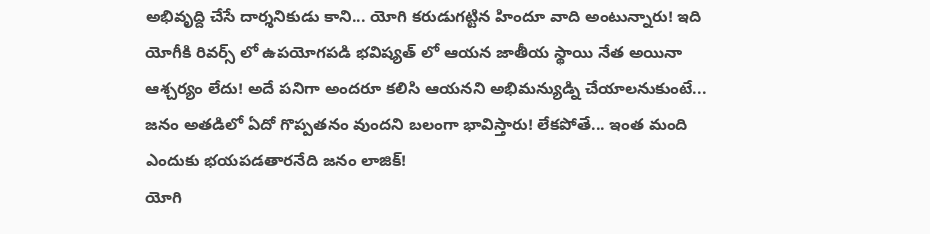అభివృద్ది చేసే దార్శనికుడు కాని... యోగి కరుడుగట్టిన హిందూ వాది అంటున్నారు! ఇది యోగీకి రివర్స్ లో ఉపయోగపడి భవిష్యత్ లో ఆయన జాతీయ స్థాయి నేత అయినా ఆశ్చర్యం లేదు! అదే పనిగా అందరూ కలిసి ఆయనని అభిమన్యుడ్ని చేయాలనుకుంటే... జనం అతడిలో ఏదో గొప్పతనం వుందని బలంగా భావిస్తారు! లేకపోతే... ఇంత మంది ఎందుకు భయపడతారనేది జనం లాజిక్!
యోగి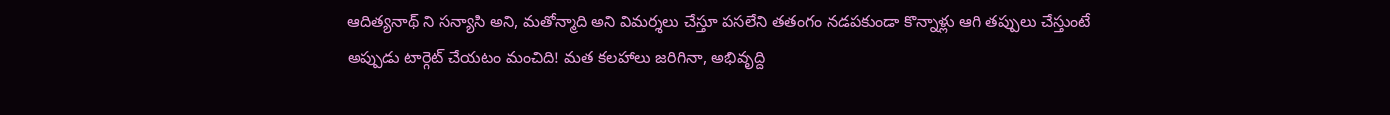ఆదిత్యనాథ్ ని సన్యాసి అని, మతోన్మాది అని విమర్శలు చేస్తూ పసలేని తతంగం నడపకుండా కొన్నాళ్లు ఆగి తప్పులు చేస్తుంటే అప్పుడు టార్గెట్ చేయటం మంచిది! మత కలహాలు జరిగినా, అభివృద్ది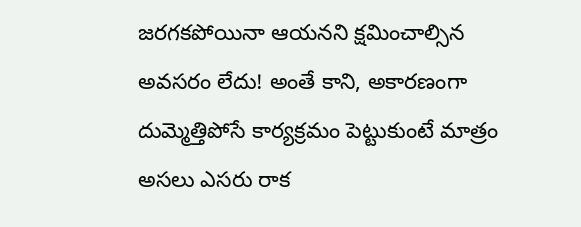జరగకపోయినా ఆయనని క్షమించాల్సిన అవసరం లేదు! అంతే కాని, అకారణంగా దుమ్మెత్తిపోసే కార్యక్రమం పెట్టుకుంటే మాత్రం అసలు ఎసరు రాక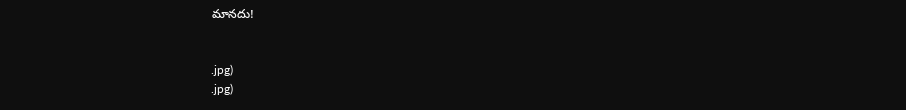మానదు!


.jpg)
.jpg)